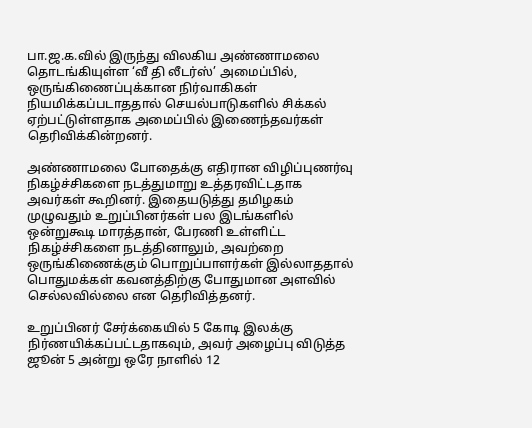பா.ஜ.க.வில் இருந்து விலகிய அண்ணாமலை தொடங்கியுள்ள ‘வீ தி லீடர்ஸ்’ அமைப்பில், ஒருங்கிணைப்புக்கான நிர்வாகிகள் நியமிக்கப்படாததால் செயல்பாடுகளில் சிக்கல் ஏற்பட்டுள்ளதாக அமைப்பில் இணைந்தவர்கள் தெரிவிக்கின்றனர்.

அண்ணாமலை போதைக்கு எதிரான விழிப்புணர்வு நிகழ்ச்சிகளை நடத்துமாறு உத்தரவிட்டதாக அவர்கள் கூறினர். இதையடுத்து தமிழகம் முழுவதும் உறுப்பினர்கள் பல இடங்களில் ஒன்றுகூடி மாரத்தான், பேரணி உள்ளிட்ட நிகழ்ச்சிகளை நடத்தினாலும், அவற்றை ஒருங்கிணைக்கும் பொறுப்பாளர்கள் இல்லாததால் பொதுமக்கள் கவனத்திற்கு போதுமான அளவில் செல்லவில்லை என தெரிவித்தனர்.

உறுப்பினர் சேர்க்கையில் 5 கோடி இலக்கு நிர்ணயிக்கப்பட்டதாகவும், அவர் அழைப்பு விடுத்த ஜூன் 5 அன்று ஒரே நாளில் 12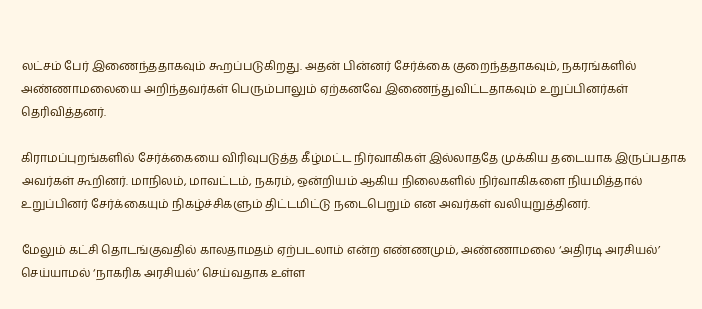லட்சம் பேர் இணைந்ததாகவும் கூறப்படுகிறது. அதன் பின்னர் சேர்க்கை குறைந்ததாகவும், நகரங்களில் அண்ணாமலையை அறிந்தவர்கள் பெரும்பாலும் ஏற்கனவே இணைந்துவிட்டதாகவும் உறுப்பினர்கள் தெரிவித்தனர்.

கிராமப்புறங்களில் சேர்க்கையை விரிவுபடுத்த கீழ்மட்ட நிர்வாகிகள் இல்லாததே முக்கிய தடையாக இருப்பதாக அவர்கள் கூறினர். மாநிலம், மாவட்டம், நகரம், ஒன்றியம் ஆகிய நிலைகளில் நிர்வாகிகளை நியமித்தால் உறுப்பினர் சேர்க்கையும் நிகழ்ச்சிகளும் திட்டமிட்டு நடைபெறும் என அவர்கள் வலியுறுத்தினர்.

மேலும் கட்சி தொடங்குவதில் காலதாமதம் ஏற்படலாம் என்ற எண்ணமும், அண்ணாமலை ‘அதிரடி அரசியல்’ செய்யாமல் ‘நாகரிக அரசியல்’ செய்வதாக உள்ள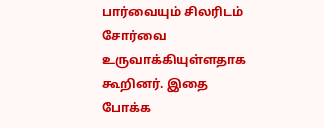பார்வையும் சிலரிடம் சோர்வை உருவாக்கியுள்ளதாக கூறினர். இதை போக்க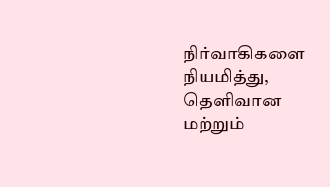நிர்வாகிகளை நியமித்து, தெளிவான மற்றும்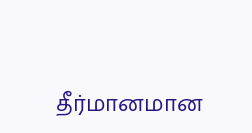தீர்மானமான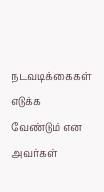நடவடிக்கைகள் எடுக்க வேண்டும் என அவர்கள்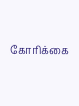கோரிக்கை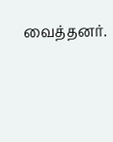வைத்தனர்.